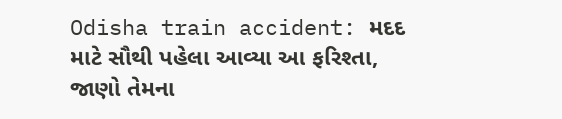Odisha train accident: મદદ માટે સૌથી પહેલા આવ્યા આ ફરિશ્તા, જાણો તેમના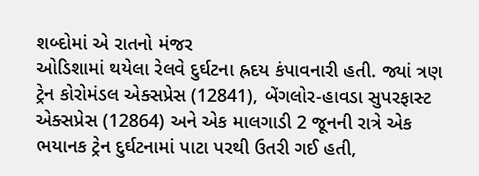શબ્દોમાં એ રાતનો મંજર
ઓડિશામાં થયેલા રેલવે દુર્ઘટના હ્રદય કંપાવનારી હતી. જ્યાં ત્રણ ટ્રેન કોરોમંડલ એક્સપ્રેસ (12841), બેંગલોર-હાવડા સુપરફાસ્ટ એક્સપ્રેસ (12864) અને એક માલગાડી 2 જૂનની રાત્રે એક ભયાનક ટ્રેન દુર્ઘટનામાં પાટા પરથી ઉતરી ગઈ હતી,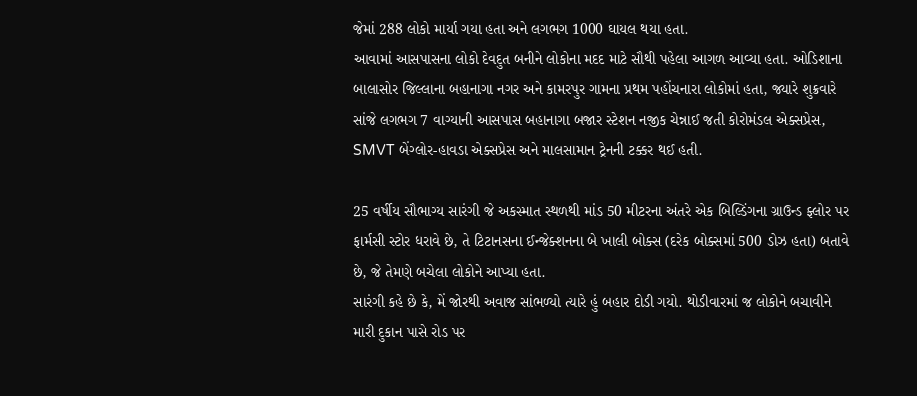જેમાં 288 લોકો માર્યા ગયા હતા અને લગભગ 1000 ઘાયલ થયા હતા.
આવામાં આસપાસના લોકો દેવદુત બનીને લોકોના મદદ માટે સૌથી પહેલા આગળ આવ્યા હતા. ઓડિશાના બાલાસોર જિલ્લાના બહાનાગા નગર અને કામરપુર ગામના પ્રથમ પહોંચનારા લોકોમાં હતા, જ્યારે શુક્રવારે સાંજે લગભગ 7 વાગ્યાની આસપાસ બહાનાગા બજાર સ્ટેશન નજીક ચેન્નાઈ જતી કોરોમંડલ એક્સપ્રેસ, SMVT બેંગ્લોર-હાવડા એક્સપ્રેસ અને માલસામાન ટ્રેનની ટક્કર થઈ હતી.

25 વર્ષીય સૌભાગ્ય સારંગી જે અકસ્માત સ્થળથી માંડ 50 મીટરના અંતરે એક બિલ્ડિંગના ગ્રાઉન્ડ ફ્લોર પર ફાર્મસી સ્ટોર ધરાવે છે, તે ટિટાનસના ઈન્જેક્શનના બે ખાલી બોક્સ (દરેક બોક્સમાં 500 ડોઝ હતા) બતાવે છે, જે તેમણે બચેલા લોકોને આપ્યા હતા.
સારંગી કહે છે કે, મેં જોરથી અવાજ સાંભળ્યો ત્યારે હું બહાર દોડી ગયો. થોડીવારમાં જ લોકોને બચાવીને મારી દુકાન પાસે રોડ પર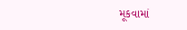મૂકવામાં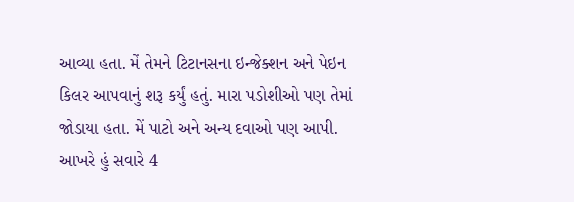આવ્યા હતા. મેં તેમને ટિટાનસના ઇન્જેક્શન અને પેઇન કિલર આપવાનું શરૂ કર્યું હતું. મારા પડોશીઓ પણ તેમાં જોડાયા હતા. મેં પાટો અને અન્ય દવાઓ પણ આપી. આખરે હું સવારે 4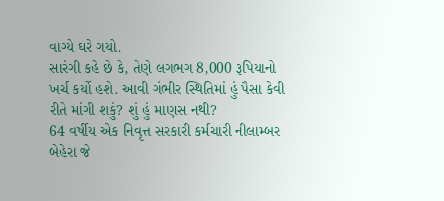વાગ્યે ઘરે ગયો.
સારંગી કહે છે કે, તેણે લગભગ 8,000 રૂપિયાનો ખર્ચ કર્યો હશે. આવી ગંભીર સ્થિતિમાં હું પૈસા કેવી રીતે માંગી શકું? શું હું માણસ નથી?
64 વર્ષીય એક નિવૃત્ત સરકારી કર્મચારી નીલામ્બર બેહેરા જે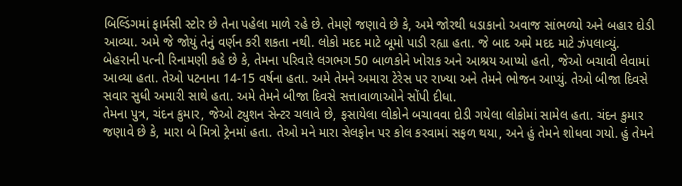બિલ્ડિંગમાં ફાર્મસી સ્ટોર છે તેના પહેલા માળે રહે છે. તેમણે જણાવે છે કે, અમે જોરથી ધડાકાનો અવાજ સાંભળ્યો અને બહાર દોડી આવ્યા. અમે જે જોયું તેનું વર્ણન કરી શકતા નથી. લોકો મદદ માટે બૂમો પાડી રહ્યા હતા. જે બાદ અમે મદદ માટે ઝંપલાવ્યું.
બેહરાની પત્ની રિનામણી કહે છે કે, તેમના પરિવારે લગભગ 50 બાળકોને ખોરાક અને આશ્રય આપ્યો હતો, જેઓ બચાવી લેવામાં આવ્યા હતા. તેઓ પટનાના 14-15 વર્ષના હતા. અમે તેમને અમારા ટેરેસ પર રાખ્યા અને તેમને ભોજન આપ્યું. તેઓ બીજા દિવસે સવાર સુધી અમારી સાથે હતા. અમે તેમને બીજા દિવસે સત્તાવાળાઓને સોંપી દીધા.
તેમના પુત્ર, ચંદન કુમાર, જેઓ ટ્યુશન સેન્ટર ચલાવે છે, ફસાયેલા લોકોને બચાવવા દોડી ગયેલા લોકોમાં સામેલ હતા. ચંદન કુમાર જણાવે છે કે, મારા બે મિત્રો ટ્રેનમાં હતા. તેઓ મને મારા સેલફોન પર કોલ કરવામાં સફળ થયા, અને હું તેમને શોધવા ગયો. હું તેમને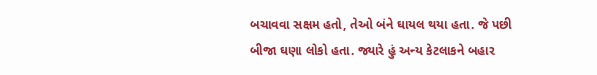બચાવવા સક્ષમ હતો, તેઓ બંને ઘાયલ થયા હતા. જે પછી બીજા ઘણા લોકો હતા. જ્યારે હું અન્ય કેટલાકને બહાર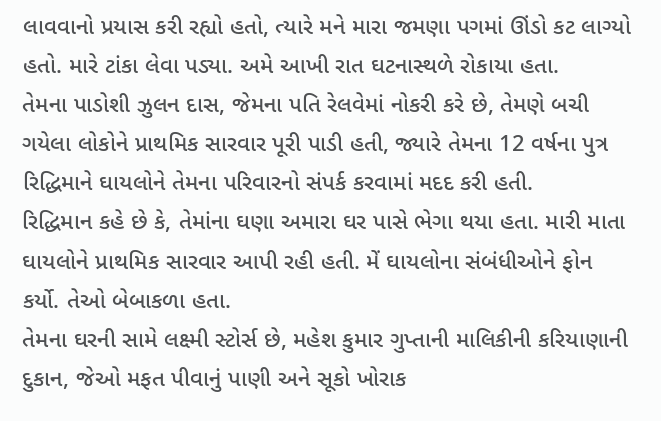લાવવાનો પ્રયાસ કરી રહ્યો હતો, ત્યારે મને મારા જમણા પગમાં ઊંડો કટ લાગ્યો હતો. મારે ટાંકા લેવા પડ્યા. અમે આખી રાત ઘટનાસ્થળે રોકાયા હતા.
તેમના પાડોશી ઝુલન દાસ, જેમના પતિ રેલવેમાં નોકરી કરે છે, તેમણે બચી ગયેલા લોકોને પ્રાથમિક સારવાર પૂરી પાડી હતી, જ્યારે તેમના 12 વર્ષના પુત્ર રિદ્ધિમાને ઘાયલોને તેમના પરિવારનો સંપર્ક કરવામાં મદદ કરી હતી.
રિદ્ધિમાન કહે છે કે, તેમાંના ઘણા અમારા ઘર પાસે ભેગા થયા હતા. મારી માતા ઘાયલોને પ્રાથમિક સારવાર આપી રહી હતી. મેં ઘાયલોના સંબંધીઓને ફોન કર્યો. તેઓ બેબાકળા હતા.
તેમના ઘરની સામે લક્ષ્મી સ્ટોર્સ છે, મહેશ કુમાર ગુપ્તાની માલિકીની કરિયાણાની દુકાન, જેઓ મફત પીવાનું પાણી અને સૂકો ખોરાક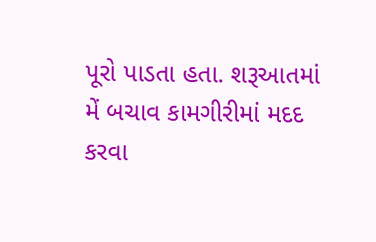પૂરો પાડતા હતા. શરૂઆતમાં મેં બચાવ કામગીરીમાં મદદ કરવા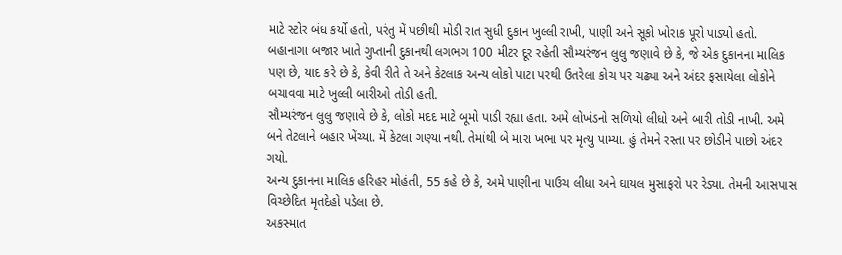માટે સ્ટોર બંધ કર્યો હતો, પરંતુ મેં પછીથી મોડી રાત સુધી દુકાન ખુલ્લી રાખી, પાણી અને સૂકો ખોરાક પૂરો પાડ્યો હતો.
બહાનાગા બજાર ખાતે ગુપ્તાની દુકાનથી લગભગ 100 મીટર દૂર રહેતી સૌમ્યરંજન લુલુ જણાવે છે કે, જે એક દુકાનના માલિક પણ છે, યાદ કરે છે કે, કેવી રીતે તે અને કેટલાક અન્ય લોકો પાટા પરથી ઉતરેલા કોચ પર ચઢ્યા અને અંદર ફસાયેલા લોકોને બચાવવા માટે ખુલ્લી બારીઓ તોડી હતી.
સૌમ્યરંજન લુલુ જણાવે છે કે, લોકો મદદ માટે બૂમો પાડી રહ્યા હતા. અમે લોખંડનો સળિયો લીધો અને બારી તોડી નાખી. અમે બને તેટલાને બહાર ખેંચ્યા. મેં કેટલા ગણ્યા નથી. તેમાંથી બે મારા ખભા પર મૃત્યુ પામ્યા. હું તેમને રસ્તા પર છોડીને પાછો અંદર ગયો.
અન્ય દુકાનના માલિક હરિહર મોહંતી, 55 કહે છે કે, અમે પાણીના પાઉચ લીધા અને ઘાયલ મુસાફરો પર રેડ્યા. તેમની આસપાસ વિચ્છેદિત મૃતદેહો પડેલા છે.
અકસ્માત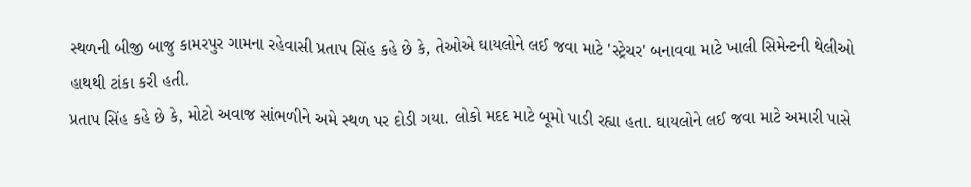સ્થળની બીજી બાજુ કામરપુર ગામના રહેવાસી પ્રતાપ સિંહ કહે છે કે, તેઓએ ઘાયલોને લઈ જવા માટે 'સ્ટ્રેચર' બનાવવા માટે ખાલી સિમેન્ટની થેલીઓ હાથથી ટાંકા કરી હતી.
પ્રતાપ સિંહ કહે છે કે, મોટો અવાજ સાંભળીને અમે સ્થળ પર દોડી ગયા. લોકો મદદ માટે બૂમો પાડી રહ્યા હતા. ઘાયલોને લઈ જવા માટે અમારી પાસે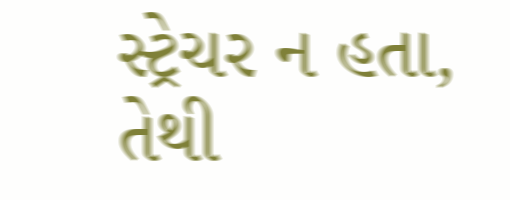સ્ટ્રેચર ન હતા, તેથી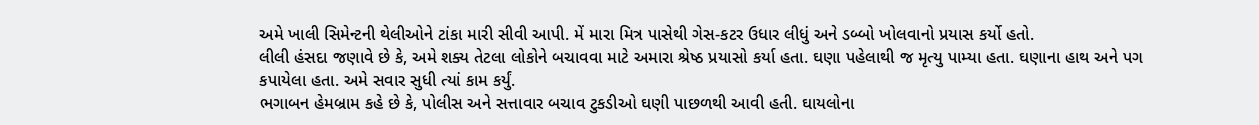અમે ખાલી સિમેન્ટની થેલીઓને ટાંકા મારી સીવી આપી. મેં મારા મિત્ર પાસેથી ગેસ-કટર ઉધાર લીધું અને ડબ્બો ખોલવાનો પ્રયાસ કર્યો હતો.
લીલી હંસદા જણાવે છે કે, અમે શક્ય તેટલા લોકોને બચાવવા માટે અમારા શ્રેષ્ઠ પ્રયાસો કર્યા હતા. ઘણા પહેલાથી જ મૃત્યુ પામ્યા હતા. ઘણાના હાથ અને પગ કપાયેલા હતા. અમે સવાર સુધી ત્યાં કામ કર્યું.
ભગાબન હેમબ્રામ કહે છે કે, પોલીસ અને સત્તાવાર બચાવ ટુકડીઓ ઘણી પાછળથી આવી હતી. ઘાયલોના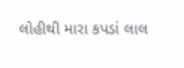લોહીથી મારા કપડાં લાલ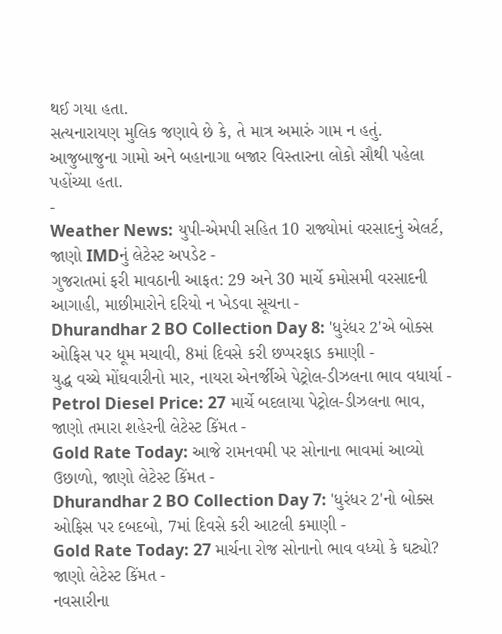થઈ ગયા હતા.
સત્યનારાયણ મુલિક જણાવે છે કે, તે માત્ર અમારું ગામ ન હતું. આજુબાજુના ગામો અને બહાનાગા બજાર વિસ્તારના લોકો સૌથી પહેલા પહોંચ્યા હતા.
-
Weather News: યુપી-એમપી સહિત 10 રાજ્યોમાં વરસાદનું એલર્ટ, જાણો IMDનું લેટેસ્ટ અપડેટ -
ગુજરાતમાં ફરી માવઠાની આફત: 29 અને 30 માર્ચે કમોસમી વરસાદની આગાહી, માછીમારોને દરિયો ન ખેડવા સૂચના -
Dhurandhar 2 BO Collection Day 8: 'ધુરંધર 2'એ બોક્સ ઓફિસ પર ધૂમ મચાવી, 8માં દિવસે કરી છપ્પરફાડ કમાણી -
યુદ્ધ વચ્ચે મોંઘવારીનો માર, નાયરા એનર્જીએ પેટ્રોલ-ડીઝલના ભાવ વધાર્યા -
Petrol Diesel Price: 27 માર્ચે બદલાયા પેટ્રોલ-ડીઝલના ભાવ, જાણો તમારા શહેરની લેટેસ્ટ કિંમત -
Gold Rate Today: આજે રામનવમી પર સોનાના ભાવમાં આવ્યો ઉછાળો, જાણો લેટેસ્ટ કિંમત -
Dhurandhar 2 BO Collection Day 7: 'ધુરંધર 2'નો બોક્સ ઓફિસ પર દબદબો, 7માં દિવસે કરી આટલી કમાણી -
Gold Rate Today: 27 માર્ચના રોજ સોનાનો ભાવ વધ્યો કે ઘટ્યો? જાણો લેટેસ્ટ કિંમત -
નવસારીના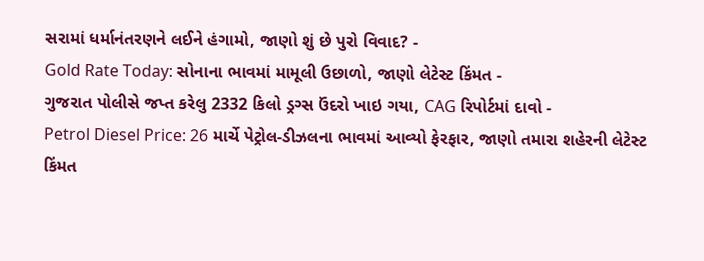સરામાં ધર્માનંતરણને લઈને હંગામો, જાણો શું છે પુરો વિવાદ? -
Gold Rate Today: સોનાના ભાવમાં મામૂલી ઉછાળો, જાણો લેટેસ્ટ કિંમત -
ગુજરાત પોલીસે જપ્ત કરેલુ 2332 કિલો ડ્રગ્સ ઉંદરો ખાઇ ગયા, CAG રિપોર્ટમાં દાવો -
Petrol Diesel Price: 26 માર્ચે પેટ્રોલ-ડીઝલના ભાવમાં આવ્યો ફેરફાર, જાણો તમારા શહેરની લેટેસ્ટ કિંમત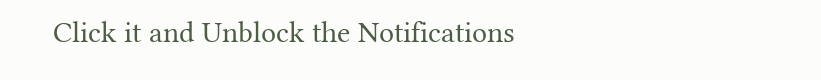Click it and Unblock the Notifications